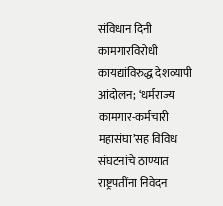संविधान दिनी कामगारविरोधी कायद्यांविरुद्ध देशव्यापी आंदोलन; ‘धर्मराज्य कामगार-कर्मचारी महासंघा’सह विविध संघटनांचे ठाण्यात राष्ट्रपतींना निवेदन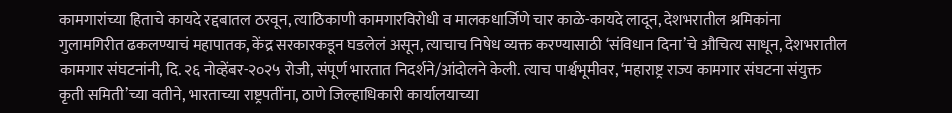कामगारांच्या हिताचे कायदे रद्दबातल ठरवून, त्याठिकाणी कामगारविरोधी व मालकधार्जिणे चार काळे-कायदे लादून, देशभरातील श्रमिकांना गुलामगिरीत ढकलण्याचं महापातक, केंद्र सरकारकडून घडलेलं असून, त्याचाच निषेध व्यक्त करण्यासाठी ‘संविधान दिना’चे औचित्य साधून, देशभरातील कामगार संघटनांनी, दि. २६ नोव्हेंबर-२०२५ रोजी, संपूर्ण भारतात निदर्शने/आंदोलने केली. त्याच पार्श्वभूमीवर, ‘महाराष्ट्र राज्य कामगार संघटना संयुक्त कृती समिती’च्या वतीने, भारताच्या राष्ट्रपतींना, ठाणे जिल्हाधिकारी कार्यालयाच्या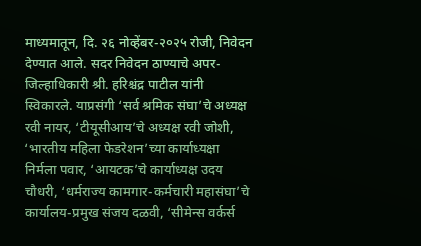माध्यमातून, दि. २६ नोव्हेंबर-२०२५ रोजी, निवेदन देण्यात आले. सदर निवेदन ठाण्याचे अपर-जिल्हाधिकारी श्री. हरिश्चंद्र पाटील यांनी स्विकारले. याप्रसंगी ‘सर्व श्रमिक संघा’चे अध्यक्ष रवी नायर, ‘टीयूसीआय’चे अध्यक्ष रवी जोशी, ‘भारतीय महिला फेडरेशन’च्या कार्याध्यक्षा निर्मला पवार, ‘आयटक’चे कार्याध्यक्ष उदय चौधरी, ‘धर्मराज्य कामगार-कर्मचारी महासंघा’चे कार्यालय-प्रमुख संजय दळवी, ‘सीमेन्स वर्कर्स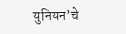युनियन’चे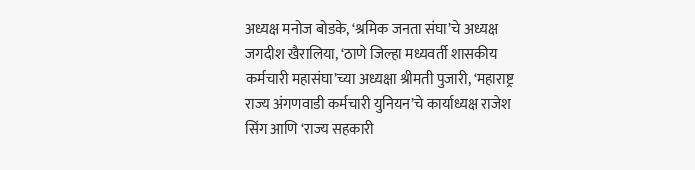अध्यक्ष मनोज बोडके, ‘श्रमिक जनता संघा’चे अध्यक्ष जगदीश खैरालिया, ‘ठाणे जिल्हा मध्यवर्ती शासकीय कर्मचारी महासंघा’च्या अध्यक्षा श्रीमती पुजारी, ‘महाराष्ट्र राज्य अंगणवाडी कर्मचारी युनियन’चे कार्याध्यक्ष राजेश सिंग आणि ‘राज्य सहकारी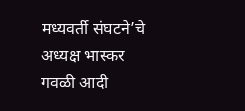मध्यवर्ती संघटने’चे अध्यक्ष भास्कर गवळी आदी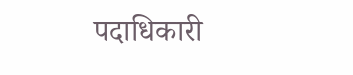पदाधिकारी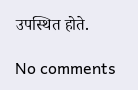उपस्थित होते.

No comments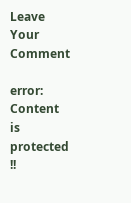Leave Your Comment

error: Content is protected !!